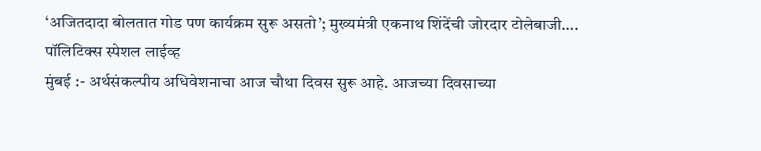‘अजितदादा बोलतात गोड पण कार्यक्रम सुरू असतो’; मुख्यमंत्री एकनाथ शिंदेंची जोरदार टोलेबाजी….
पॉलिटिक्स स्पेशल लाईव्ह
मुंबई :- अर्थसंकल्पीय अधिवेशनाचा आज चौथा दिवस सुरू आहे. आजच्या दिवसाच्या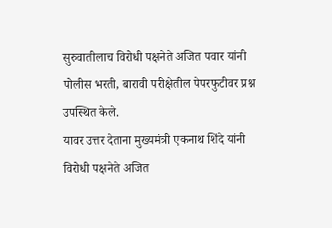सुरुवातीलाच विरोधी पक्षनेते अजित पवार यांनी पोलीस भरती, बारावी परीक्षेतील पेपरफुटीवर प्रश्न उपस्थित केले.
यावर उत्तर देताना मुख्यमंत्री एकनाथ शिंदे यांनी विरोधी पक्षनेते अजित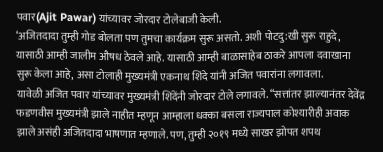पवार(Ajit Pawar) यांच्यावर जोरदार टोलेबाजी केली.
‘अजितदादा तुम्ही गोड बोलता पण तुमचा कार्यक्रम सुरू असतो. अशी पोटदु:खी सुरू राहुदे, यासाठी आम्ही जालीम औषध ठेवले आहे. यासाठी आम्ही बाळासाहेब ठाकरे आपला दवाखाना सुरू केला आहे, असा टोलाही मुख्यमंत्री एकनाथ शिंदे यांनी अजित पवारांना लगावला.
यावेळी अजित पवार यांच्यावर मुख्यमंत्री शिंदेंनी जोरदार टोले लगावले. “सत्तांतर झाल्यानंतर देवेंद्र फडणवीस मुख्यमंत्री झाले नाहीत म्हणून आम्हाला धक्का बसला राज्यपाल कोश्यारीही अवाक झाले असंही अजितदादा भाषणात म्हणाले. पण, तुम्ही २०१९ मध्ये साखर झोपत शपथ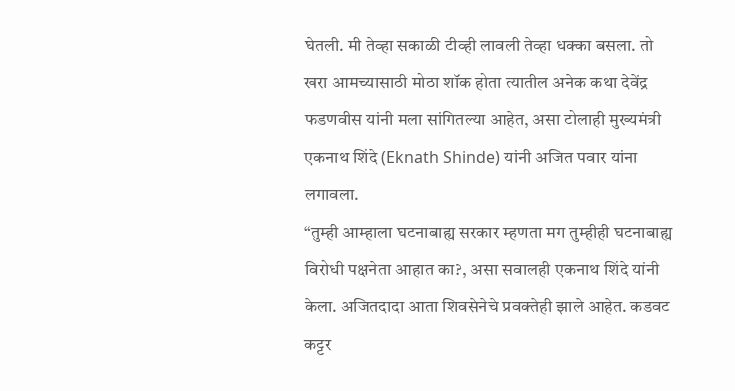घेतली. मी तेव्हा सकाळी टीव्ही लावली तेव्हा धक्का बसला. तो खरा आमच्यासाठी मोठा शॉक होता त्यातील अनेक कथा देवेंद्र फडणवीस यांनी मला सांगितल्या आहेत, असा टोलाही मुख्यमंत्री एकनाथ शिंदे (Eknath Shinde) यांनी अजित पवार यांना लगावला.
“तुम्ही आम्हाला घटनाबाह्य सरकार म्हणता मग तुम्हीही घटनाबाह्य विरोधी पक्षनेता आहात का?, असा सवालही एकनाथ शिंदे यांनी केला. अजितदादा आता शिवसेनेचे प्रवक्तेही झाले आहेत. कडवट कट्टर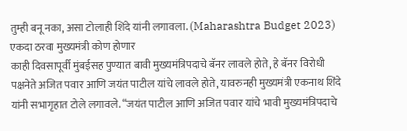तुम्ही बनू नका, असा टोलाही शिंदे यांनी लगावला. (Maharashtra Budget 2023)
एकदा ठरवा मुख्यमंत्री कोण होणार
काही दिवसापूर्वी मुंबईसह पुण्यात बावी मुख्यमंत्रिपदाचे बॅनर लावले होते, हे बॅनर विरोधी पक्षनेते अजित पवार आणि जयंत पाटील यांचे लावले होते, यावरुनही मुख्यमंत्री एकनाथ शिंदे यांनी सभागृहात टोले लगावले. “जयंत पाटील आणि अजित पवार यांचे भावी मुख्यमंत्रिपदाचे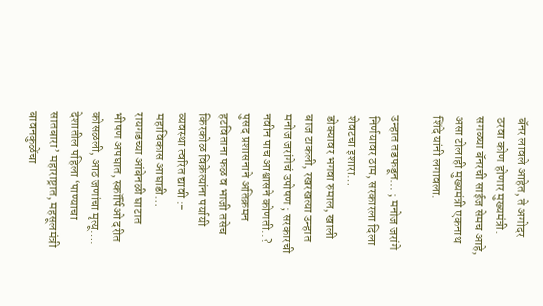बॅनर लावले आहेत, ते अगोदर ठरवा कोण होणार मुख्यमंत्री. सगळ्या बॅनरची साईज सेमच आहे, असा टोलाही मुख्यमंत्री एकनाथ शिंदे यांनी लगावला.

उन्हात तडफडून… ; मनोज जरांगे निर्णयावर ठाम, सरकारला दिला शेवटचा इशारा…
डोक्यावर भगवा रुमाल, खाली बाज टाकली, रखरखत्या उन्हात मनोज जरांगेचं उपोषण ; सरकारची नवीन पाच आश्वासने कोणती..?
पुसद प्रशासनाने अतिक्रमन हटविताना फळ व भाजी तसेच किरकोळ विक्रेत्यांना पर्यायी व्यवस्था त्वरित द्यावी :- महाविकास आघाडी…
रायगडच्या आंबेनळी घाटात भीषण अपघात, स्कॉर्पिओ दरीत कोसळली, आठ जणांचा मृत्यू….
देशातील पहिला ‘पाण्याचा सातबारा’ महाराष्ट्रात, महसूलमंत्री बावनकुळेंचा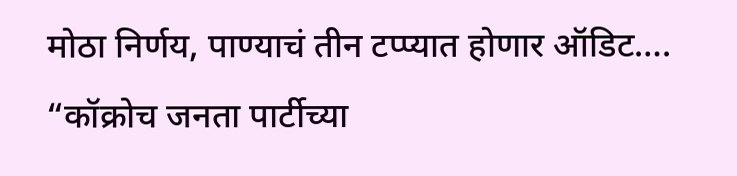मोठा निर्णय, पाण्याचं तीन टप्प्यात होणार ऑडिट….
“कॉक्रोच जनता पार्टीच्या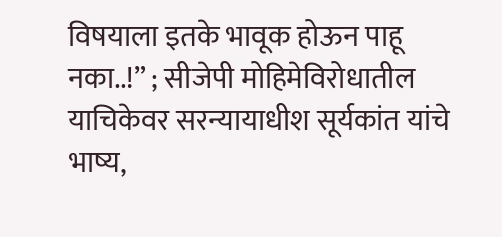विषयाला इतके भावूक होऊन पाहू नका..!” ; सीजेपी मोहिमेविरोधातील याचिकेवर सरन्यायाधीश सूर्यकांत यांचे भाष्य,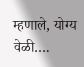म्हणाले, योग्य वेळी….